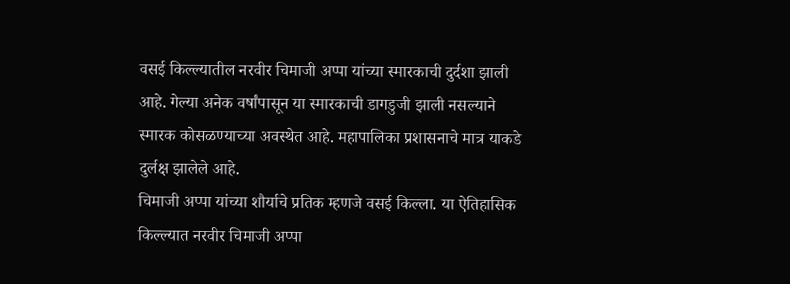वसई किल्ल्यातील नरवीर चिमाजी अप्पा यांच्या स्मारकाची दुर्दशा झाली आहे. गेल्या अनेक वर्षांपासून या स्मारकाची डागडुजी झाली नसल्याने स्मारक कोसळण्याच्या अवस्थेत आहे. महापालिका प्रशासनाचे मात्र याकडे दुर्लक्ष झालेले आहे.
चिमाजी अप्पा यांच्या शौर्याचे प्रतिक म्हणजे वसई किल्ला. या ऐतिहासिक किल्ल्यात नरवीर चिमाजी अप्पा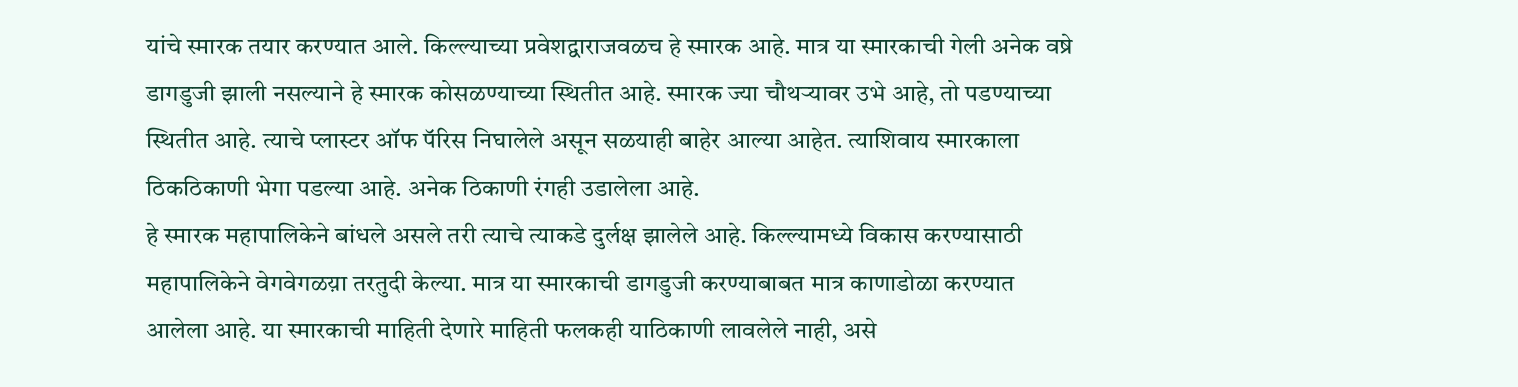यांचे स्मारक तयार करण्यात आले. किल्ल्याच्या प्रवेशद्वाराजवळच हे स्मारक आहे. मात्र या स्मारकाची गेली अनेक वष्रे डागडुजी झाली नसल्याने हे स्मारक कोसळण्याच्या स्थितीत आहे. स्मारक ज्या चौथऱ्यावर उभे आहे, तो पडण्याच्या स्थितीत आहे. त्याचे प्लास्टर ऑफ पॅरिस निघालेले असून सळयाही बाहेर आल्या आहेत. त्याशिवाय स्मारकाला ठिकठिकाणी भेगा पडल्या आहे. अनेक ठिकाणी रंगही उडालेला आहे.
हे स्मारक महापालिकेने बांधले असले तरी त्याचे त्याकडे दुर्लक्ष झालेले आहे. किल्ल्यामध्ये विकास करण्यासाठी महापालिकेने वेगवेगळय़ा तरतुदी केल्या. मात्र या स्मारकाची डागडुजी करण्याबाबत मात्र काणाडोळा करण्यात आलेला आहे. या स्मारकाची माहिती देणारे माहिती फलकही याठिकाणी लावलेले नाही, असे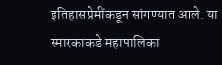इतिहासप्रेमींकडून सांगण्यात आले. या स्मारकाकडे महापालिका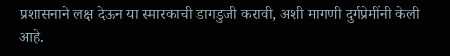प्रशासनाने लक्ष देऊन या स्मारकाची डागडुजी करावी, अशी मागणी दुर्गप्रेमींनी केली आहे.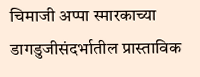चिमाजी अप्पा स्मारकाच्या डागडुजीसंदर्भातील प्रास्ताविक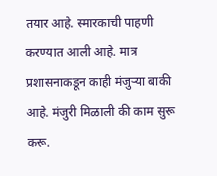तयार आहे. स्मारकाची पाहणी करण्यात आली आहे. मात्र प्रशासनाकडून काही मंजुऱ्या बाकी आहे. मंजुरी मिळाली की काम सुरू करू.